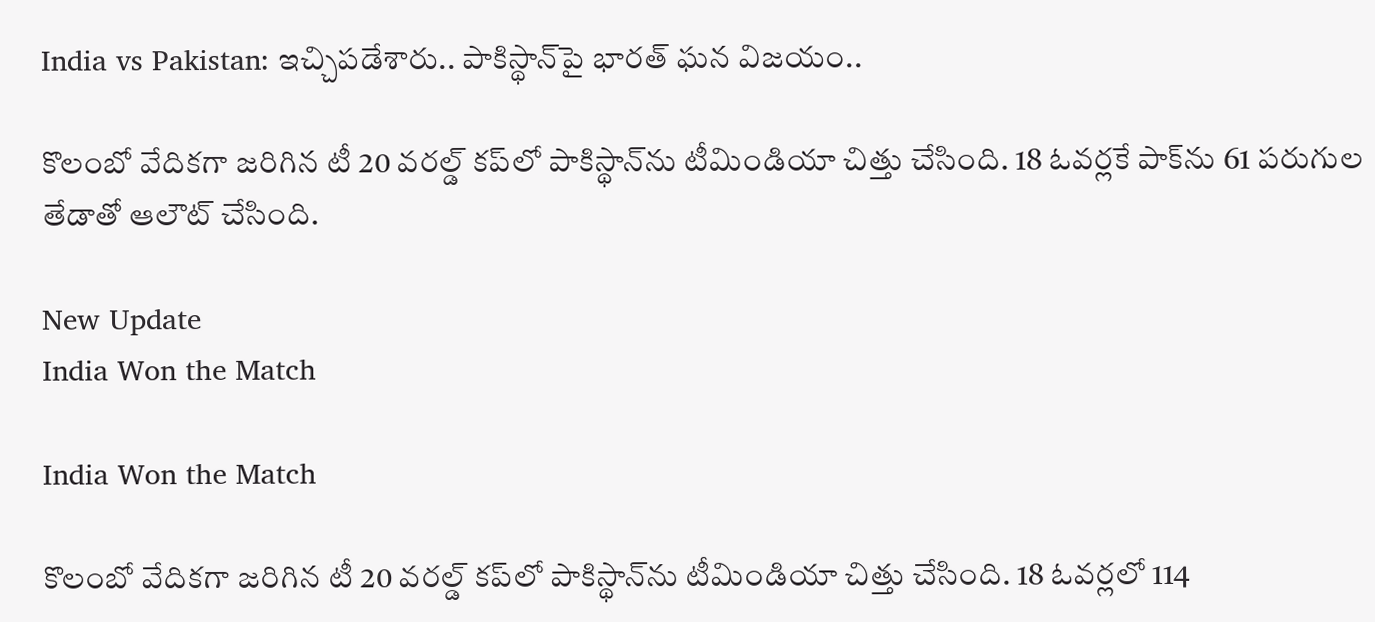India vs Pakistan: ఇచ్చిపడేశారు.. పాకిస్థాన్‌పై భారత్‌ ఘన విజయం..

కొలంబో వేదికగా జరిగిన టీ 20 వరల్డ్‌ కప్‌లో పాకిస్థాన్‌ను టీమిండియా చిత్తు చేసింది. 18 ఓవర్లకే పాక్‌ను 61 పరుగుల తేడాతో ఆలౌట్‌ చేసింది.

New Update
India Won the Match

India Won the Match

కొలంబో వేదికగా జరిగిన టీ 20 వరల్డ్‌ కప్‌లో పాకిస్థాన్‌ను టీమిండియా చిత్తు చేసింది. 18 ఓవర్లలో 114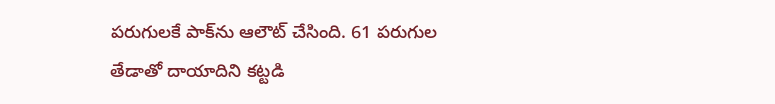పరుగులకే పాక్‌ను ఆలౌట్‌ చేసింది. 61 పరుగుల తేడాతో దాయాదిని కట్టడి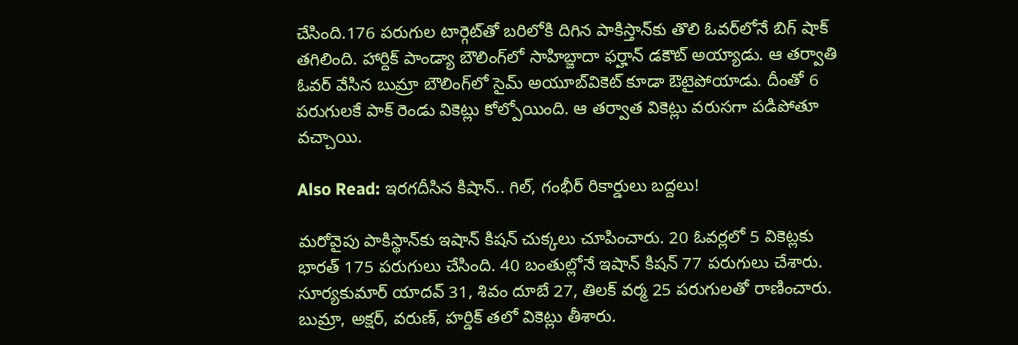చేసింది.176 ప‌రుగుల టార్గెట్‌తో బరిలోకి దిగిన పాకిస్తాన్‌కు తొలి ఓవ‌ర్‌లోనే బిగ్ షాక్ తగిలింది. హార్దిక్ పాండ్యా బౌలింగ్‌లో సాహిబ్జాదా ఫర్హాన్ డ‌కౌట్ అయ్యాడు. ఆ త‌ర్వాతి ఓవ‌ర్ వేసిన బుమ్రా బౌలింగ్‌లో సైమ్ అయూబ్‌వికెట్ కూడా ఔటైపోయాడు. దీంతో 6 ప‌రుగుల‌కే పాక్ రెండు వికెట్లు కోల్పోయింది. ఆ తర్వాత వికెట్లు వరుసగా పడిపోతూ వచ్చాయి.

Also Read: ఇరగదీసిన కిషాన్.. గిల్, గంభీర్ రికార్డులు బద్దలు!

మరోవైపు పాకిస్థాన్‌కు ఇషాన్ కిషన్ చుక్కలు చూపించారు. 20 ఓవర్లలో 5 వికెట్లకు భారత్‌ 175 పరుగులు చేసింది. 40 బంతుల్లోనే ఇషాన్ కిషన్ 77 పరుగులు చేశారు. సూర్యకుమార్ యాదవ్ 31, శివం దూబే 27, తిలక్‌ వర్మ 25 పరుగులతో రాణించారు. బుమ్రా, అక్షర్, వరుణ్, హర్డిక్‌ తలో వికెట్లు తీశారు.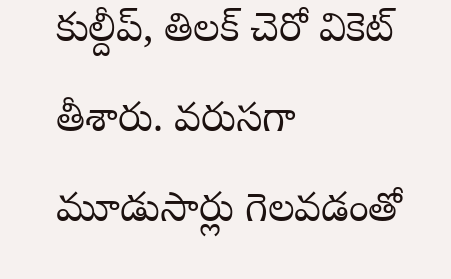కుల్దీప్, తిలక్ చెరో వికెట్ తీశారు. వరుసగా మూడుసార్లు గెలవడంతో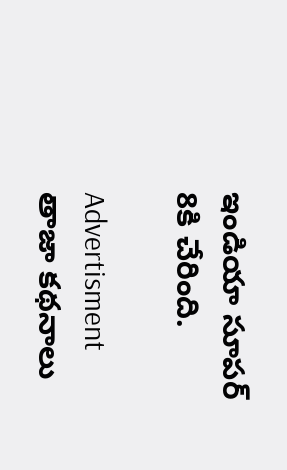ఇండియా సూపర్‌ 8కి చేరింది.

Advertisment
తాజా కథనాలు